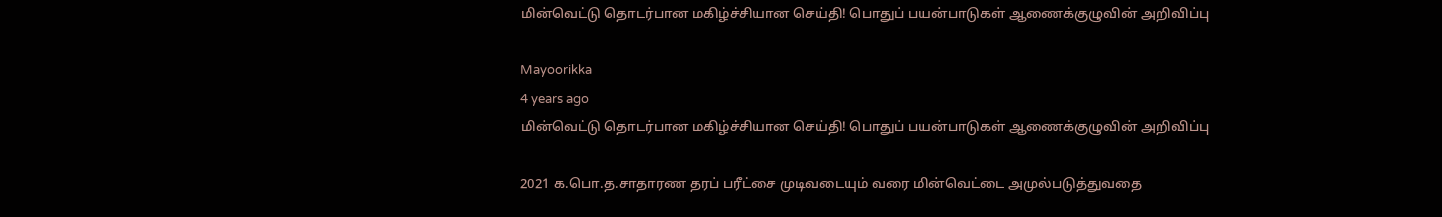மின்வெட்டு தொடர்பான மகிழ்ச்சியான செய்தி! பொதுப் பயன்பாடுகள் ஆணைக்குழுவின் அறிவிப்பு

Mayoorikka
4 years ago
மின்வெட்டு தொடர்பான மகிழ்ச்சியான செய்தி! பொதுப் பயன்பாடுகள் ஆணைக்குழுவின் அறிவிப்பு

2021 க.பொ.த.சாதாரண தரப் பரீட்சை முடிவடையும் வரை மின்வெட்டை அமுல்படுத்துவதை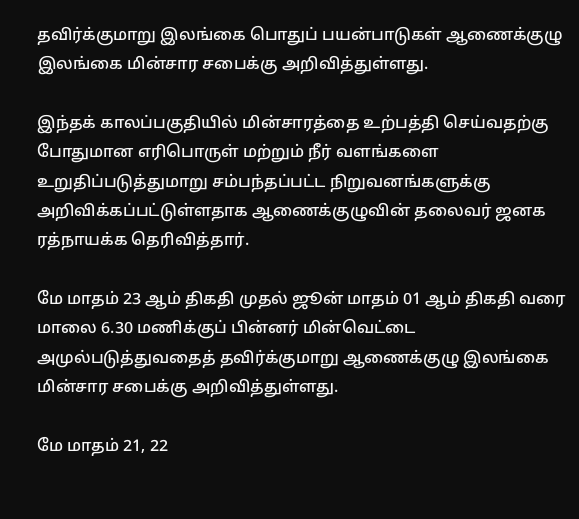தவிர்க்குமாறு இலங்கை பொதுப் பயன்பாடுகள் ஆணைக்குழு இலங்கை மின்சார சபைக்கு அறிவித்துள்ளது.

இந்தக் காலப்பகுதியில் மின்சாரத்தை உற்பத்தி செய்வதற்கு போதுமான எரிபொருள் மற்றும் நீர் வளங்களை உறுதிப்படுத்துமாறு சம்பந்தப்பட்ட நிறுவனங்களுக்கு அறிவிக்கப்பட்டுள்ளதாக ஆணைக்குழுவின் தலைவர் ஜனக ரத்நாயக்க தெரிவித்தார்.

மே மாதம் 23 ஆம் திகதி முதல் ஜூன் மாதம் 01 ஆம் திகதி வரை மாலை 6.30 மணிக்குப் பின்னர் மின்வெட்டை அமுல்படுத்துவதைத் தவிர்க்குமாறு ஆணைக்குழு இலங்கை மின்சார சபைக்கு அறிவித்துள்ளது.

மே மாதம் 21, 22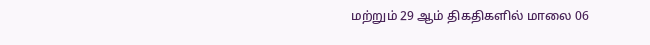மற்றும் 29 ஆம் திகதிகளில் மாலை 06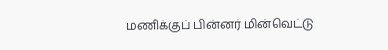மணிக்குப் பின்னர் மின்வெட்டு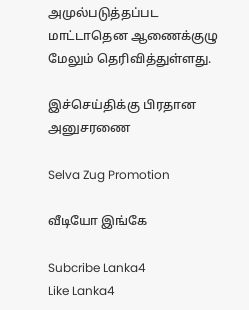அமுல்படுத்தப்பட மாட்டாதென ஆணைக்குழு மேலும் தெரிவித்துள்ளது.

இச்செய்திக்கு பிரதான அனுசரணை

Selva Zug Promotion

வீடியோ இங்கே

Subcribe Lanka4
Like Lanka4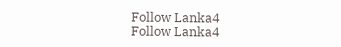Follow Lanka4
Follow Lanka4